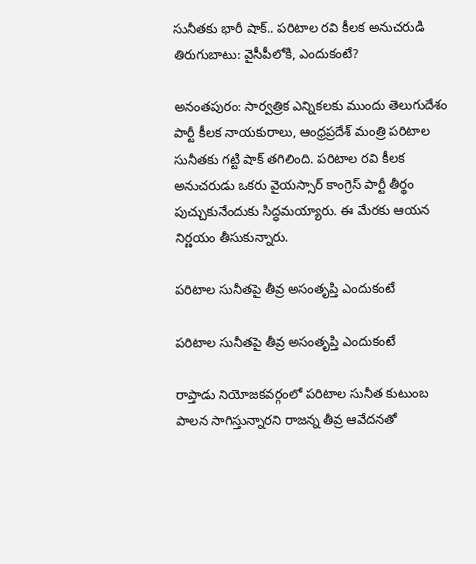సునీతకు భారీ షాక్.. పరిటాల రవి కీలక అనుచరుడి తిరుగుబాటు: వైసీపీలోకి, ఎందుకంటే?

అనంతపురం: సార్వత్రిక ఎన్నికలకు ముందు తెలుగుదేశం పార్టీ కీలక నాయకురాలు, ఆంధ్రప్రదేశ్ మంత్రి పరిటాల సునీతకు గట్టి షాక్ తగిలింది. పరిటాల రవి కీలక అనుచరుడు ఒకరు వైయస్సార్ కాంగ్రెస్ పార్టీ తీర్థం పుచ్చుకునేందుకు సిద్ధమయ్యారు. ఈ మేరకు ఆయన నిర్ణయం తీసుకున్నారు.

పరిటాల సునీతపై తీవ్ర అసంతృప్తి ఎందుకంటే

పరిటాల సునీతపై తీవ్ర అసంతృప్తి ఎందుకంటే

రాప్తాడు నియోజకవర్గంలో పరిటాల సునీత కుటుంబ పాలన సాగిస్తున్నారని రాజన్న తీవ్ర ఆవేదనతో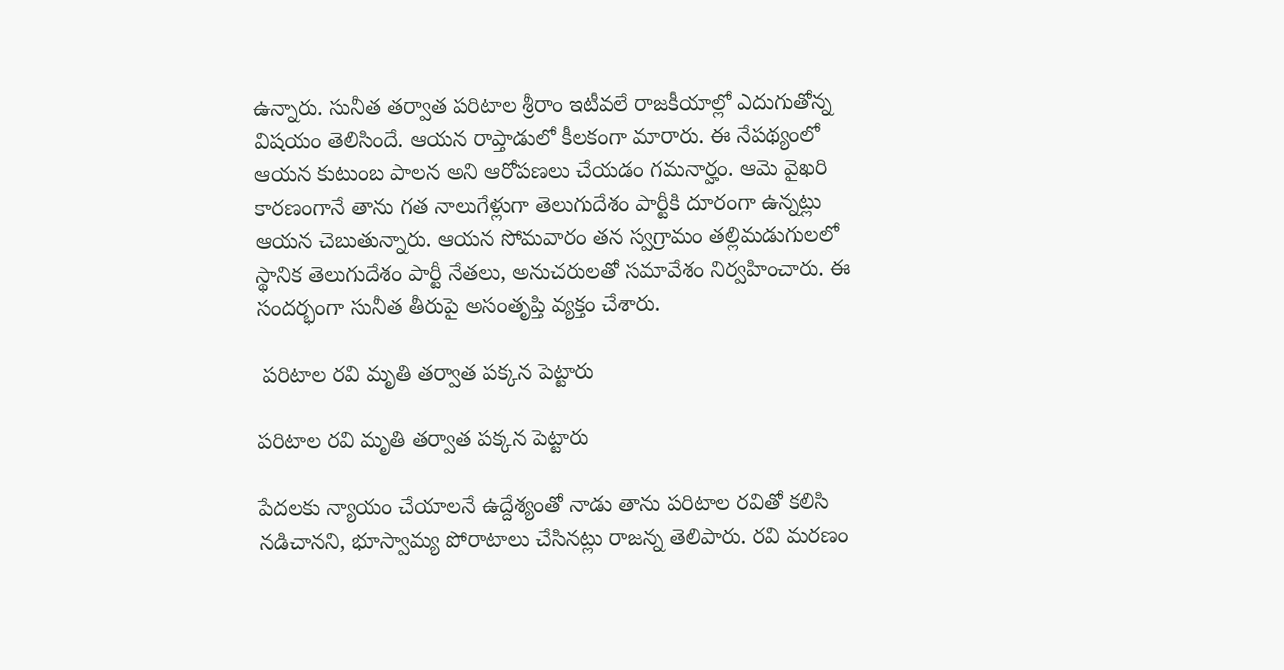ఉన్నారు. సునీత తర్వాత పరిటాల శ్రీరాం ఇటీవలే రాజకీయాల్లో ఎదుగుతోన్న విషయం తెలిసిందే. ఆయన రాప్తాడులో కీలకంగా మారారు. ఈ నేపథ్యంలో ఆయన కుటుంబ పాలన అని ఆరోపణలు చేయడం గమనార్హం. ఆమె వైఖరి కారణంగానే తాను గత నాలుగేళ్లుగా తెలుగుదేశం పార్టీకి దూరంగా ఉన్నట్లు ఆయన చెబుతున్నారు. ఆయన సోమవారం తన స్వగ్రామం తల్లిమడుగులలో స్థానిక తెలుగుదేశం పార్టీ నేతలు, అనుచరులతో సమావేశం నిర్వహించారు. ఈ సందర్భంగా సునీత తీరుపై అసంతృప్తి వ్యక్తం చేశారు.

 పరిటాల రవి మృతి తర్వాత పక్కన పెట్టారు

పరిటాల రవి మృతి తర్వాత పక్కన పెట్టారు

పేదలకు న్యాయం చేయాలనే ఉద్దేశ్యంతో నాడు తాను పరిటాల రవితో కలిసి నడిచానని, భూస్వామ్య పోరాటాలు చేసినట్లు రాజన్న తెలిపారు. రవి మరణం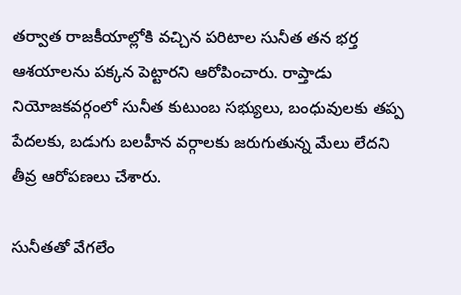తర్వాత రాజకీయాల్లోకి వచ్చిన పరిటాల సునీత తన భర్త ఆశయాలను పక్కన పెట్టారని ఆరోపించారు. రాప్తాడు నియోజకవర్గంలో సునీత కుటుంబ సభ్యులు, బంధువులకు తప్ప పేదలకు, బడుగు బలహీన వర్గాలకు జరుగుతున్న మేలు లేదని తీవ్ర ఆరోపణలు చేశారు.

సునీతతో వేగలేం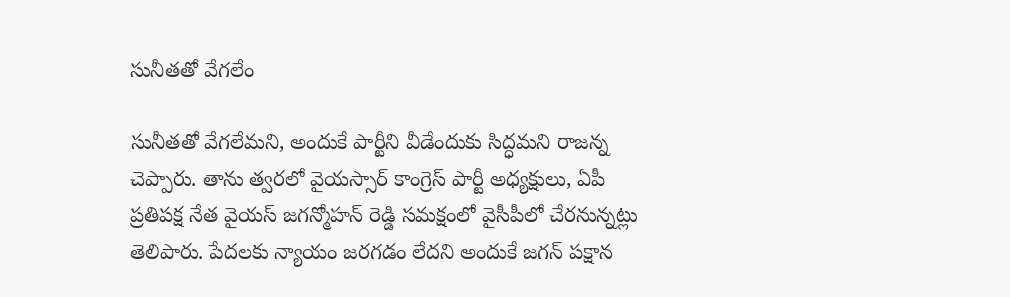సునీతతో వేగలేం

సునీతతో వేగలేమని, అందుకే పార్టీని వీడేందుకు సిద్ధమని రాజన్న చెప్పారు. తాను త్వరలో వైయస్సార్ కాంగ్రెస్ పార్టీ అధ్యక్షులు, ఏపీ ప్రతిపక్ష నేత వైయస్ జగన్మోహన్ రెడ్డి సమక్షంలో వైసీపీలో చేరనున్నట్లు తెలిపారు. పేదలకు న్యాయం జరగడం లేదని అందుకే జగన్ పక్షాన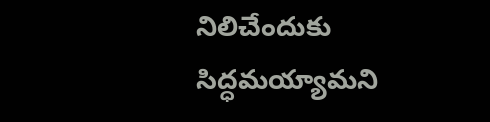నిలిచేందుకు సిద్ధమయ్యామని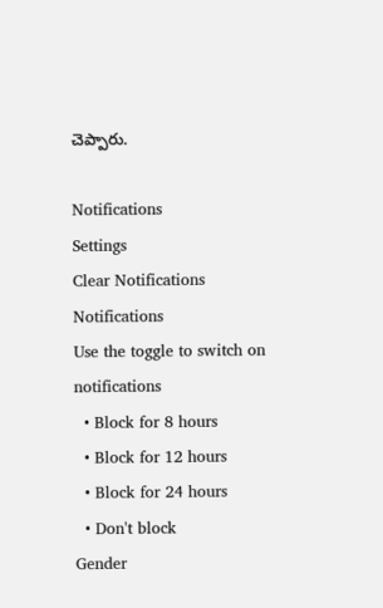చెప్పారు.

Notifications
Settings
Clear Notifications
Notifications
Use the toggle to switch on notifications
  • Block for 8 hours
  • Block for 12 hours
  • Block for 24 hours
  • Don't block
Gender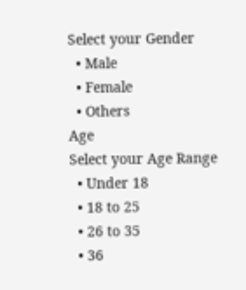Select your Gender
  • Male
  • Female
  • Others
Age
Select your Age Range
  • Under 18
  • 18 to 25
  • 26 to 35
  • 36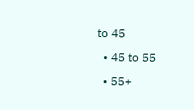to 45
  • 45 to 55
  • 55+